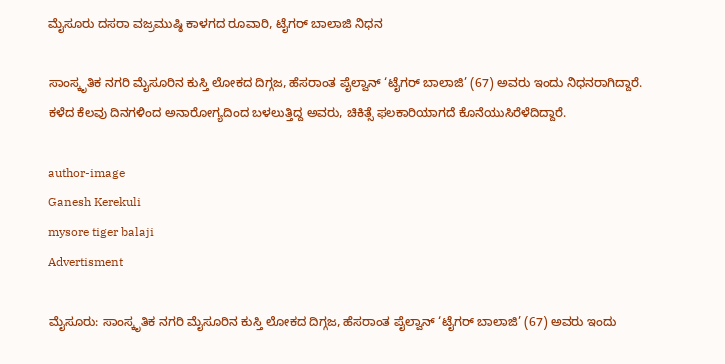ಮೈಸೂರು ದಸರಾ ವಜ್ರಮುಷ್ಠಿ ಕಾಳಗದ ರೂವಾರಿ, ಟೈಗರ್ ಬಾಲಾಜಿ ನಿಧನ

ಸಾಂಸ್ಕೃತಿಕ ನಗರಿ ಮೈಸೂರಿನ ಕುಸ್ತಿ ಲೋಕದ ದಿಗ್ಗಜ, ಹೆಸರಾಂತ ಪೈಲ್ವಾನ್ ‘ಟೈಗರ್ ಬಾಲಾಜಿ’ (67) ಅವರು ಇಂದು ನಿಧನರಾಗಿದ್ದಾರೆ. ಕಳೆದ ಕೆಲವು ದಿನಗಳಿಂದ ಅನಾರೋಗ್ಯದಿಂದ ಬಳಲುತ್ತಿದ್ದ ಅವರು, ಚಿಕಿತ್ಸೆ ಫಲಕಾರಿಯಾಗದೆ ಕೊನೆಯುಸಿರೆಳೆದಿದ್ದಾರೆ.

author-image
Ganesh Kerekuli
mysore tiger balaji
Advertisment

ಮೈಸೂರು: ಸಾಂಸ್ಕೃತಿಕ ನಗರಿ ಮೈಸೂರಿನ ಕುಸ್ತಿ ಲೋಕದ ದಿಗ್ಗಜ, ಹೆಸರಾಂತ ಪೈಲ್ವಾನ್ ‘ಟೈಗರ್ ಬಾಲಾಜಿ’ (67) ಅವರು ಇಂದು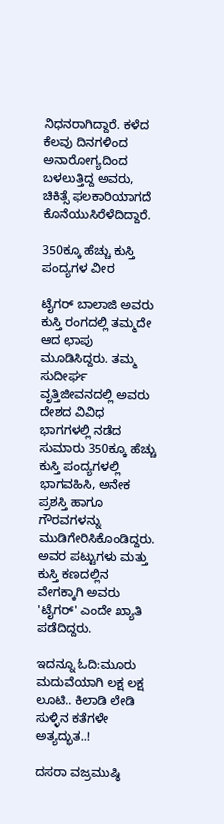ನಿಧನರಾಗಿದ್ದಾರೆ. ಕಳೆದ ಕೆಲವು ದಿನಗಳಿಂದ ಅನಾರೋಗ್ಯದಿಂದ ಬಳಲುತ್ತಿದ್ದ ಅವರು, ಚಿಕಿತ್ಸೆ ಫಲಕಾರಿಯಾಗದೆ ಕೊನೆಯುಸಿರೆಳೆದಿದ್ದಾರೆ.

350ಕ್ಕೂ ಹೆಚ್ಚು ಕುಸ್ತಿ ಪಂದ್ಯಗಳ ವೀರ

ಟೈಗರ್ ಬಾಲಾಜಿ ಅವರು ಕುಸ್ತಿ ರಂಗದಲ್ಲಿ ತಮ್ಮದೇ ಆದ ಛಾಪು ಮೂಡಿಸಿದ್ದರು. ತಮ್ಮ ಸುದೀರ್ಘ ವೃತ್ತಿಜೀವನದಲ್ಲಿ ಅವರು ದೇಶದ ವಿವಿಧ ಭಾಗಗಳಲ್ಲಿ ನಡೆದ ಸುಮಾರು 350ಕ್ಕೂ ಹೆಚ್ಚು ಕುಸ್ತಿ ಪಂದ್ಯಗಳಲ್ಲಿ ಭಾಗವಹಿಸಿ, ಅನೇಕ ಪ್ರಶಸ್ತಿ ಹಾಗೂ ಗೌರವಗಳನ್ನು ಮುಡಿಗೇರಿಸಿಕೊಂಡಿದ್ದರು. ಅವರ ಪಟ್ಟುಗಳು ಮತ್ತು ಕುಸ್ತಿ ಕಣದಲ್ಲಿನ ವೇಗಕ್ಕಾಗಿ ಅವರು 'ಟೈಗರ್' ಎಂದೇ ಖ್ಯಾತಿ ಪಡೆದಿದ್ದರು.

ಇದನ್ನೂ ಓದಿ:ಮೂರು ಮದುವೆಯಾಗಿ ಲಕ್ಷ ಲಕ್ಷ ಲೂಟಿ.. ಕಿಲಾಡಿ ಲೇಡಿ ಸುಳ್ಳಿನ ಕತೆಗಳೇ ಅತ್ಯದ್ಭುತ..!

ದಸರಾ ವಜ್ರಮುಷ್ಠಿ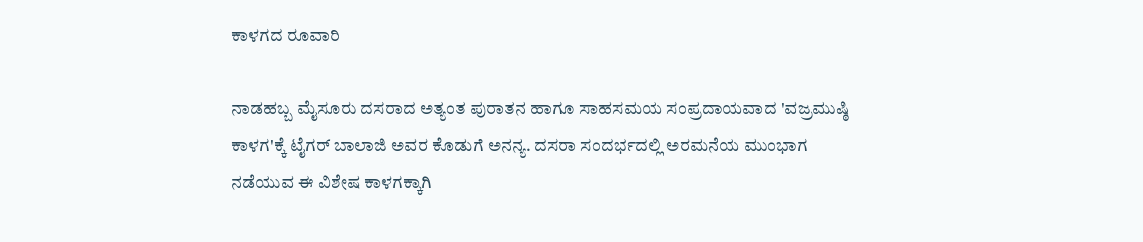ಕಾಳಗದ ರೂವಾರಿ

ನಾಡಹಬ್ಬ ಮೈಸೂರು ದಸರಾದ ಅತ್ಯಂತ ಪುರಾತನ ಹಾಗೂ ಸಾಹಸಮಯ ಸಂಪ್ರದಾಯವಾದ 'ವಜ್ರಮುಷ್ಠಿ ಕಾಳಗ'ಕ್ಕೆ ಟೈಗರ್ ಬಾಲಾಜಿ ಅವರ ಕೊಡುಗೆ ಅನನ್ಯ. ದಸರಾ ಸಂದರ್ಭದಲ್ಲಿ ಅರಮನೆಯ ಮುಂಭಾಗ ನಡೆಯುವ ಈ ವಿಶೇಷ ಕಾಳಗಕ್ಕಾಗಿ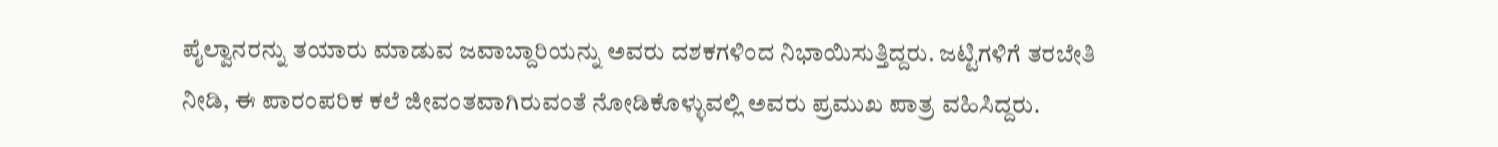ಪೈಲ್ವಾನರನ್ನು ತಯಾರು ಮಾಡುವ ಜವಾಬ್ದಾರಿಯನ್ನು ಅವರು ದಶಕಗಳಿಂದ ನಿಭಾಯಿಸುತ್ತಿದ್ದರು. ಜಟ್ಟಿಗಳಿಗೆ ತರಬೇತಿ ನೀಡಿ, ಈ ಪಾರಂಪರಿಕ ಕಲೆ ಜೀವಂತವಾಗಿರುವಂತೆ ನೋಡಿಕೊಳ್ಳುವಲ್ಲಿ ಅವರು ಪ್ರಮುಖ ಪಾತ್ರ ವಹಿಸಿದ್ದರು.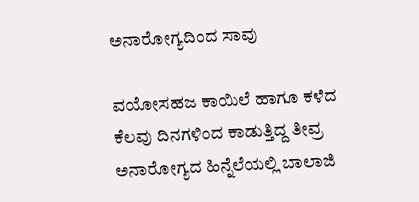ಅನಾರೋಗ್ಯದಿಂದ ಸಾವು

ವಯೋಸಹಜ ಕಾಯಿಲೆ ಹಾಗೂ ಕಳೆದ ಕೆಲವು ದಿನಗಳಿಂದ ಕಾಡುತ್ತಿದ್ದ ತೀವ್ರ ಅನಾರೋಗ್ಯದ ಹಿನ್ನೆಲೆಯಲ್ಲಿ ಬಾಲಾಜಿ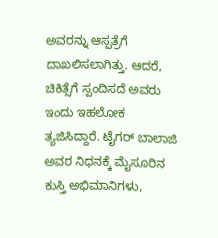ಅವರನ್ನು ಆಸ್ಪತ್ರೆಗೆ ದಾಖಲಿಸಲಾಗಿತ್ತು. ಆದರೆ, ಚಿಕಿತ್ಸೆಗೆ ಸ್ಪಂದಿಸದೆ ಅವರು ಇಂದು ಇಹಲೋಕ ತ್ಯಜಿಸಿದ್ದಾರೆ. ಟೈಗರ್ ಬಾಲಾಜಿ ಅವರ ನಿಧನಕ್ಕೆ ಮೈಸೂರಿನ ಕುಸ್ತಿ ಅಭಿಮಾನಿಗಳು,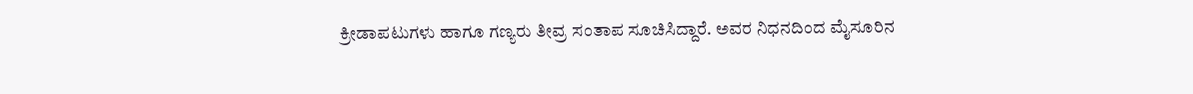ಕ್ರೀಡಾಪಟುಗಳು ಹಾಗೂ ಗಣ್ಯರು ತೀವ್ರ ಸಂತಾಪ ಸೂಚಿಸಿದ್ದಾರೆ. ಅವರ ನಿಧನದಿಂದ ಮೈಸೂರಿನ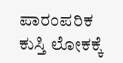ಪಾರಂಪರಿಕ ಕುಸ್ತಿ ಲೋಕಕ್ಕೆ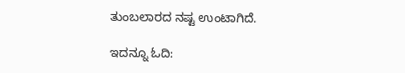ತುಂಬಲಾರದ ನಷ್ಟ ಉಂಟಾಗಿದೆ.

ಇದನ್ನೂ ಓದಿ: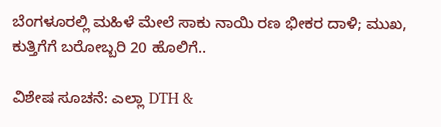ಬೆಂಗಳೂರಲ್ಲಿ ಮಹಿಳೆ ಮೇಲೆ ಸಾಕು ನಾಯಿ ರಣ ಭೀಕರ ದಾಳಿ; ಮುಖ, ಕುತ್ತಿಗೆಗೆ ಬರೋಬ್ಬರಿ 20 ಹೊಲಿಗೆ..

ವಿಶೇಷ ಸೂಚನೆ: ಎಲ್ಲಾ DTH &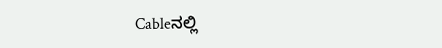Cableನಲ್ಲಿ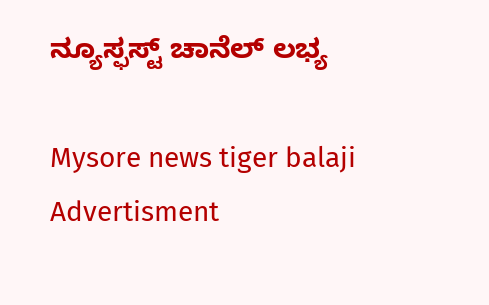ನ್ಯೂಸ್ಫಸ್ಟ್ ಚಾನೆಲ್ ಲಭ್ಯ

Mysore news tiger balaji
Advertisment